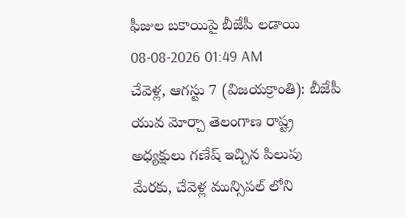ఫీజుల బకాయిపై బీజేపీ లడాయి
08-08-2026 01:49 AM
చేవెళ్ల, ఆగస్టు 7 (విజయక్రాంతి): బీజేపీ యువ మోర్చా తెలంగాణ రాష్ట్ర అధ్యక్షులు గణేష్ ఇచ్చిన పిలుపు మేరకు, చేవెళ్ల మున్సిపల్ లోని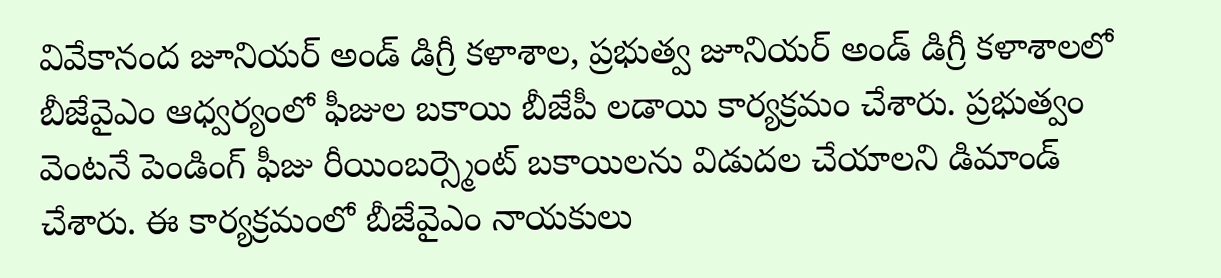వివేకానంద జూనియర్ అండ్ డిగ్రీ కళాశాల, ప్రభుత్వ జూనియర్ అండ్ డిగ్రీ కళాశాలలో బీజేవైఎం ఆధ్వర్యంలో ఫీజుల బకాయి బీజేపీ లడాయి కార్యక్రమం చేశారు. ప్రభుత్వం వెంటనే పెండింగ్ ఫీజు రీయింబర్స్మెంట్ బకాయిలను విడుదల చేయాలని డిమాండ్ చేశారు. ఈ కార్యక్రమంలో బీజేవైఎం నాయకులు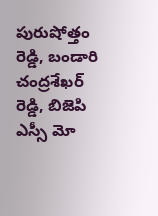పురుషోత్తం రెడ్డి, బండారి చంద్రశేఖర్ రెడ్డి, బిజెపి ఎస్సీ మో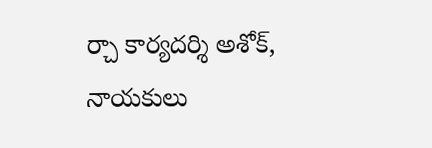ర్చా కార్యదర్శి అశోక్, నాయకులు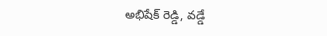అభిషేక్ రెడ్డి, వడ్డే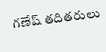గణేష్ తదితరులు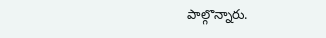పాల్గొన్నారు.